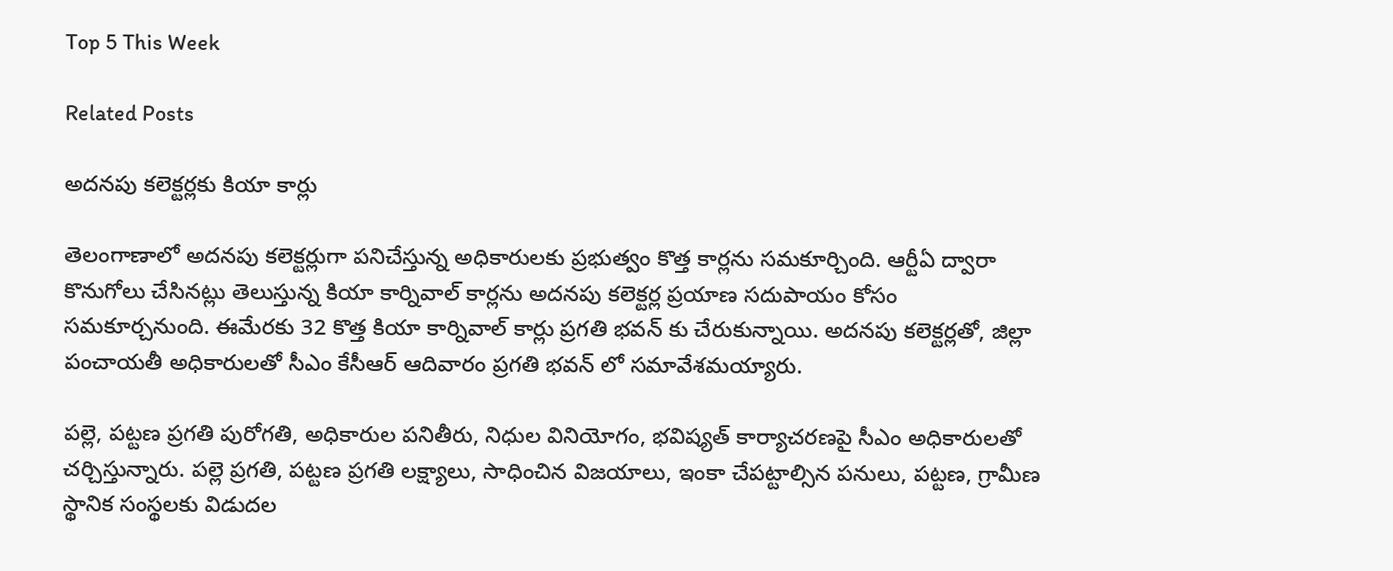Top 5 This Week

Related Posts

అదనపు కలెక్టర్లకు కియా కార్లు

తెలంగాణాలో అదనపు కలెక్టర్లుగా పనిచేస్తున్న అధికారులకు ప్రభుత్వం కొత్త కార్లను సమకూర్చింది. ఆర్టీఏ ద్వారా కొనుగోలు చేసినట్లు తెలుస్తున్న కియా కార్నివాల్ కార్లను అదనపు కలెక్టర్ల ప్రయాణ సదుపాయం కోసం సమకూర్చనుంది. ఈమేరకు 32 కొత్త కియా కార్నివాల్ కార్లు ప్రగతి భవన్ కు చేరుకున్నాయి. అదనపు కలెక్టర్లతో, జిల్లా పంచాయతీ అధికారులతో సీఎం కేసీఆర్ ఆదివారం ప్రగతి భవన్ లో సమావేశమయ్యారు.

పల్లె, పట్టణ ప్రగతి పురోగతి, అధికారుల పనితీరు, నిధుల వినియోగం, భవిష్యత్ కార్యాచరణపై సీఎం అధికారులతో చర్చిస్తున్నారు. పల్లె ప్రగతి, పట్టణ ప్రగతి లక్ష్యాలు, సాధించిన విజయాలు, ఇంకా చేపట్టాల్సిన పనులు, పట్టణ, గ్రామీణ స్థానిక సంస్థలకు విడుదల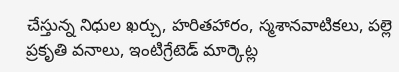చేస్తున్న నిధుల ఖర్చు, హరితహారం, స్మశానవాటికలు, పల్లె ప్రకృతి వనాలు, ఇంటిగ్రేటెడ్ మార్కెట్ల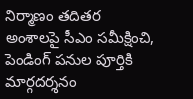నిర్మాణం తదితర అంశాలపై సీఎం సమీక్షించి, పెండింగ్‌ పనుల పూర్తికి మార్గదర్శనం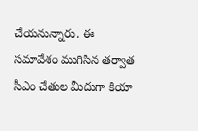చేయనున్నారు. ఈ సమావేశం ముగిసిన తర్వాత సీఎం చేతుల మీదుగా కియా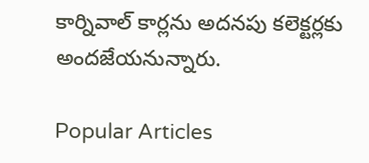కార్నివాల్ కార్లను అదనపు కలెక్టర్లకు అందజేయనున్నారు.

Popular Articles